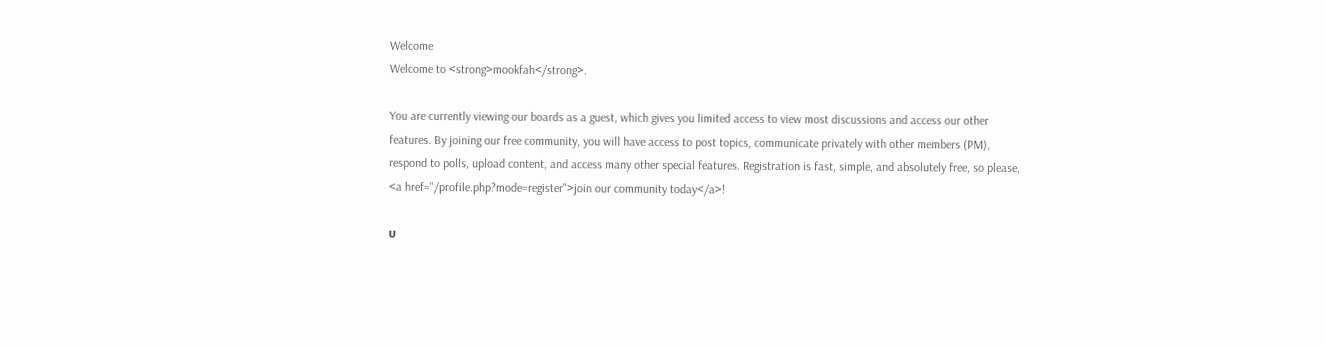Welcome
Welcome to <strong>mookfah</strong>.

You are currently viewing our boards as a guest, which gives you limited access to view most discussions and access our other features. By joining our free community, you will have access to post topics, communicate privately with other members (PM), respond to polls, upload content, and access many other special features. Registration is fast, simple, and absolutely free, so please, <a href="/profile.php?mode=register">join our community today</a>!

บ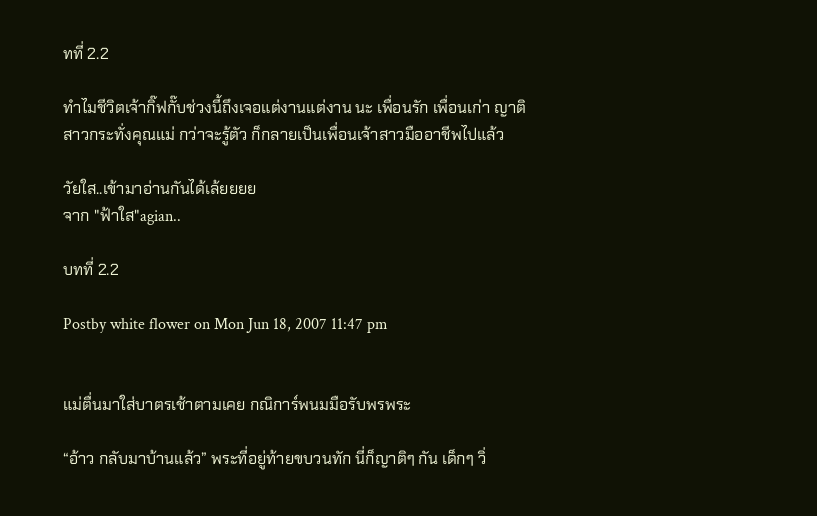ทที่ 2.2

ทำไมชีวิตเจ้ากิ๊ฟกั๊บช่วงนี้ถึงเจอแต่งานแต่งาน นะ เพื่อนรัก เพื่อนเก่า ญาติสาวกระทั่งคุณแม่ กว่าจะรู้ตัว ก็กลายเป็นเพื่อนเจ้าสาวมืออาชีพไปแล้ว

วัยใส..เข้ามาอ่านกันได้เล้ยยยย
จาก "ฟ้าใส"agian..

บทที่ 2.2

Postby white flower on Mon Jun 18, 2007 11:47 pm


แม่ตื่นมาใส่บาตรเช้าตามเคย กณิการ์พนมมือรับพรพระ

“อ้าว กลับมาบ้านแล้ว” พระที่อยู่ท้ายขบวนทัก นี่ก็ญาติๆ กัน เด็กๆ วิ่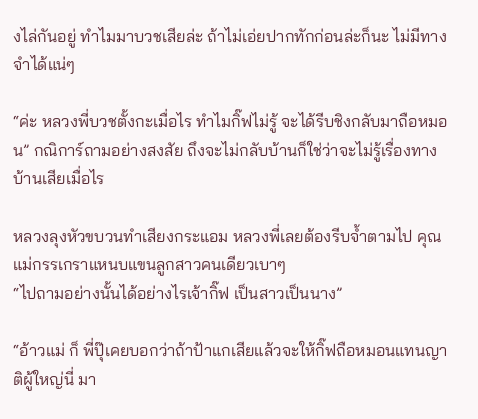งไล่กันอยู่ ทำไมมาบวชเสียล่ะ ถ้าไม่เอ่ยปากทักก่อนล่ะก็นะ ไม่มีทางจำได้แน่ๆ

“ค่ะ หลวงพี่บวชตั้งกะเมื่อไร ทำไมกิ๊ฟไม่รู้ จะได้รีบชิงกลับมาถือหมอน” กณิการ์ถามอย่างสงสัย ถึงจะไม่กลับบ้านก็ใช่ว่าจะไม่รู้เรื่องทางบ้านเสียเมื่อไร

หลวงลุงหัวขบวนทำเสียงกระแอม หลวงพี่เลยต้องรีบจ้ำตามไป คุณแม่กรรเกราแหนบแขนลูกสาวคนเดียวเบาๆ
“ไปถามอย่างนั้นได้อย่างไรเจ้ากิ๊ฟ เป็นสาวเป็นนาง”

“อ้าวแม่ ก็ พี่ปุ๊เคยบอกว่าถ้าป้าแกเสียแล้วจะให้กิ๊ฟถือหมอนแทนญาติผู้ใหญ่นี่ มา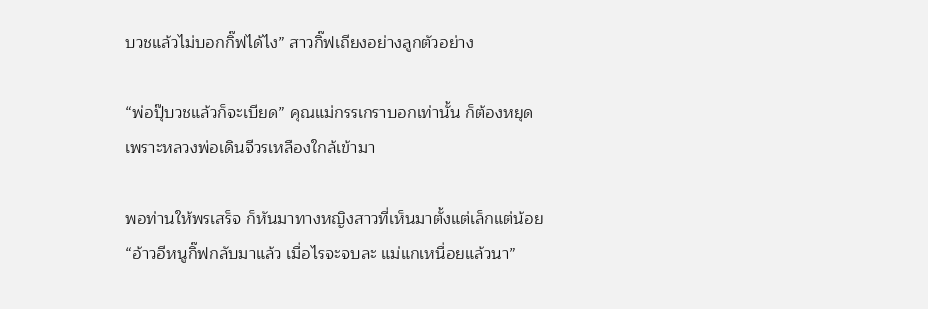บวชแล้วไม่บอกกิ๊ฟได้ไง” สาวกิ๊ฟเถียงอย่างลูกตัวอย่าง

“พ่อปุ๊บวชแล้วก็จะเบียด” คุณแม่กรรเกราบอกเท่านั้น ก็ต้องหยุด เพราะหลวงพ่อเดินจีวรเหลืองใกล้เข้ามา

พอท่านให้พรเสร็จ ก็หันมาทางหญิงสาวที่เห็นมาตั้งแต่เล็กแต่น้อย
“อ้าวอีหนูกิ๊ฟกลับมาแล้ว เมื่อไรจะจบละ แม่แกเหนื่อยแล้วนา”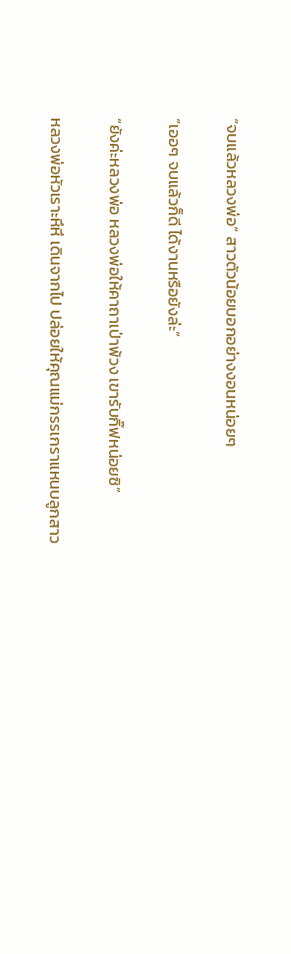“จบแล้วหลวงพ่อ” สาวตัวน้อยบอกอย่างงอนหน่อยๆ

“เออๆ จบแล้วก็ดี ได้งานหรือยังล่ะ”

“ยังค่ะหลวงพ่อ หลวงพ่อให้คาถาเป่าพ้วง เขารับกิ๊ฟหน่อยซิ”

หลวงพ่อหัวเราะหึหึ เดินจากไป ปล่อยให้คุณแม่กรรเกราแหนบลูกสาว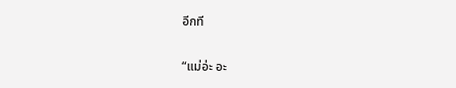อีกที

“แม่อ่ะ อะ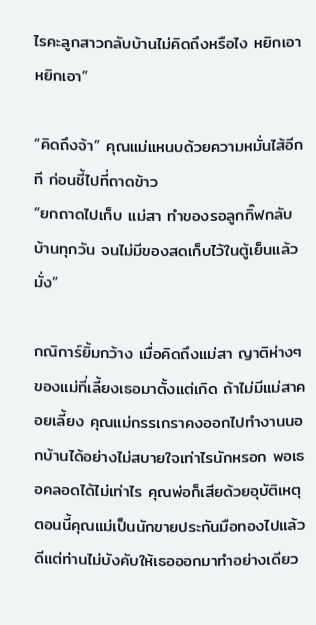ไรคะลูกสาวกลับบ้านไม่คิดถึงหรือไง หยิกเอาหยิกเอา”

“คิดถึงจ้า” คุณแม่แหนบด้วยความหมั่นไส้อีกที ก่อนชี้ไปที่ถาดข้าว
“ยกถาดไปเก็บ แม่สา ทำของรอลูกกิ๊ฟกลับบ้านทุกวัน จนไม่มีของสดเก็บไว้ในตู้เย็นแล้วมั่ง”

กณิการ์ยิ้มกว้าง เมื่อคิดถึงแม่สา ญาติห่างๆ ของแม่ที่เลี้ยงเธอมาตั้งแต่เกิด ถ้าไม่มีแม่สาคอยเลี้ยง คุณแม่กรรเกราคงออกไปทำงานนอกบ้านได้อย่างไม่สบายใจเท่าไรนักหรอก พอเธอคลอดได้ไม่เท่าไร คุณพ่อก็เสียด้วยอุบัติเหตุ ตอนนี้คุณแม่เป็นนักขายประกันมือทองไปแล้ว ดีแต่ท่านไม่บังคับให้เธอออกมาทำอย่างเดียว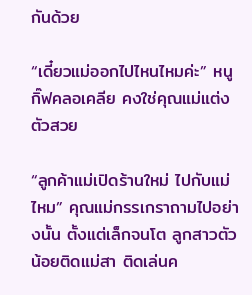กันด้วย

“เดี๋ยวแม่ออกไปไหนไหมค่ะ” หนูกิ๊ฟคลอเคลีย คงใช่คุณแม่แต่งตัวสวย

“ลูกค้าแม่เปิดร้านใหม่ ไปกับแม่ไหม” คุณแม่กรรเกราถามไปอย่างนั้น ตั้งแต่เล็กจนโต ลูกสาวตัวน้อยติดแม่สา ติดเล่นค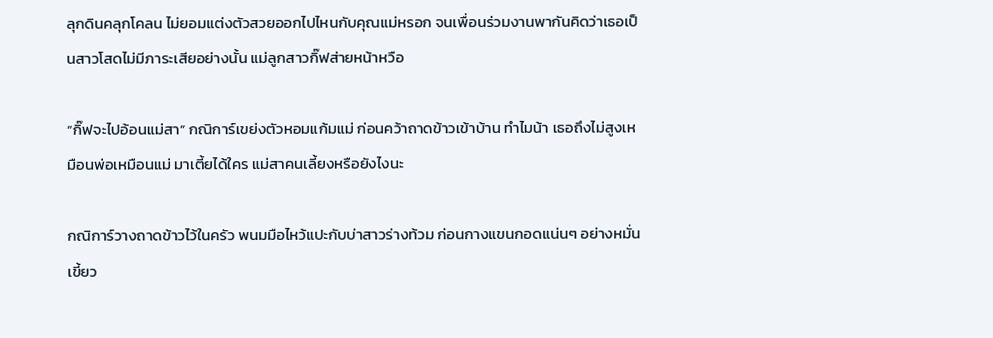ลุกดินคลุกโคลน ไม่ยอมแต่งตัวสวยออกไปไหนกับคุณแม่หรอก จนเพื่อนร่วมงานพากันคิดว่าเธอเป็นสาวโสดไม่มีภาระเสียอย่างนั้น แม่ลูกสาวกิ๊ฟส่ายหน้าหวือ

“กิ๊ฟจะไปอ้อนแม่สา” กณิการ์เขย่งตัวหอมแก้มแม่ ก่อนคว้าถาดข้าวเข้าบ้าน ทำไมน้า เธอถึงไม่สูงเหมือนพ่อเหมือนแม่ มาเตี้ยได้ใคร แม่สาคนเลี้ยงหรือยังไงนะ

กณิการ์วางถาดข้าวไว้ในครัว พนมมือไหว้แปะกับบ่าสาวร่างท้วม ก่อนกางแขนกอดแน่นๆ อย่างหมั่นเขี้ยว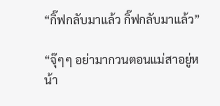“กิ๊ฟกลับมาแล้ว กิ๊ฟกลับมาแล้ว”

“จุ๊ๆๆ อย่ามากวนตอนแม่สาอยู่หน้า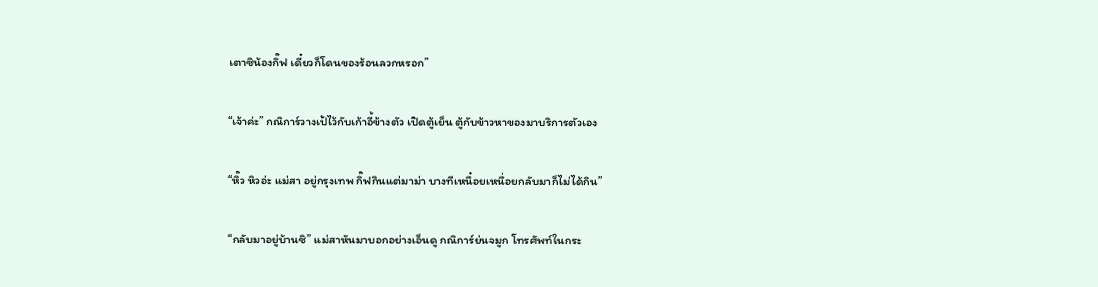เตาซิน้องกิ๊ฟ เดี๋ยวก็โดนของร้อนลวกหรอก”

“เจ้าค่ะ” กณิการ์วางเป้ไว้กับเก้าอี้ข้างตัว เปิดตู้เย็น ตู้กับข้าวหาของมาบริการตัวเอง

“หิ๊ว หิวอ่ะ แม่สา อยู่กรุงเทพ กิ๊ฟกินแต่มาม่า บางทีเหนื๋อยเหนื่อยกลับมาก็ไม่ได้กิน”

“กลับมาอยู่บ้านซิ” แม่สาหันมาบอกอย่างเอ็นดู กณิการ์ย่นจมูก โทรศัพท์ในกระ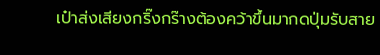เป๋าส่งเสียงกริ๊งกร๊างต้องคว้าขึ้นมากดปุ่มรับสาย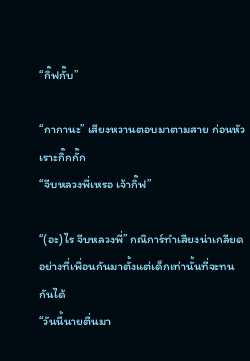“กิ๊ฟกั๊บ”

“กากานะ” เสียงหวานตอบมาตามสาย ก่อนหัวเราะกิ๊กกั๊ก
“จีบหลวงพี่เหรอ เจ้ากิ๊ฟ”

“(อะ)ไร จีบหลวงพี่” กณิการ์ทำเสียงน่าเกลียด อย่างที่เพื่อนกันมาตั้งแต่เด็กเท่านั้นที่จะทนกันได้
“วันนี้นายตื่นมา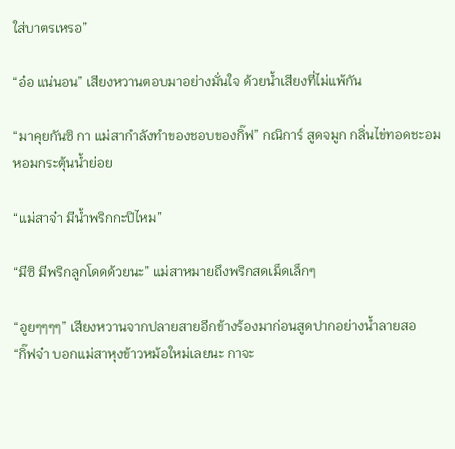ใส่บาตรเหรอ”

“อ๋อ แน่นอน” เสียงหวานตอบมาอย่างมั่นใจ ด้วยน้ำเสียงที่ไม่แพ้กัน

“มาคุยกันซิ กา แม่สากำลังทำของชอบของกิ๊ฟ” กณิการ์ สูดจมูก กลิ่นไข่ทอดชะอมหอมกระตุ้นน้ำย่อย

“แม่สาจ๋า มีน้ำพริกกะปิไหม”

“มีซิ มีพริกลูกโดดด้วยนะ” แม่สาหมายถึงพริกสดเม็ดเล็กๆ

“อูยๆๆๆๆ” เสียงหวานจากปลายสายอีกข้างร้องมาก่อนสูดปากอย่างน้ำลายสอ
“กิ๊ฟจ๋า บอกแม่สาหุงข้าวหม้อใหม่เลยนะ กาจะ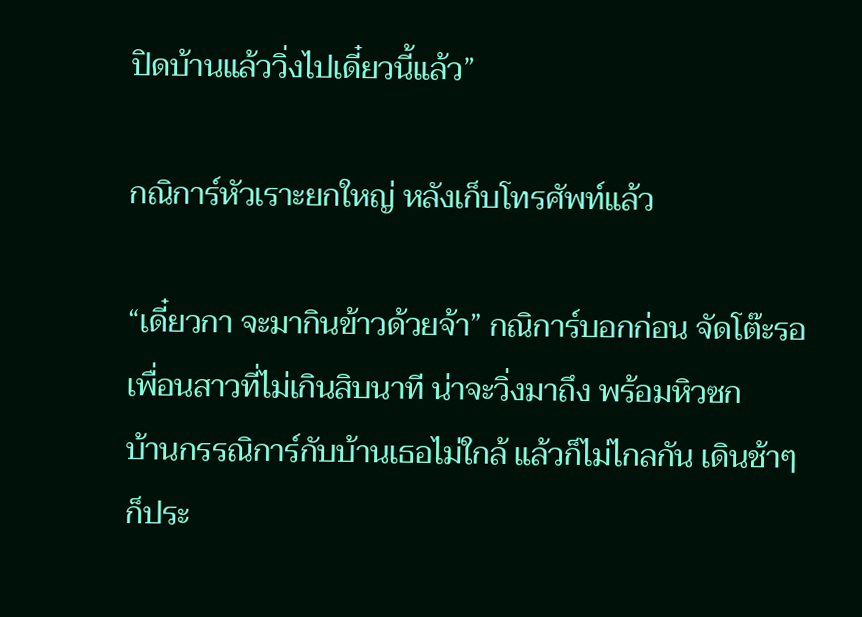ปิดบ้านแล้ววิ่งไปเดี๋ยวนี้แล้ว”

กณิการ์หัวเราะยกใหญ่ หลังเก็บโทรศัพท์แล้ว

“เดี๋ยวกา จะมากินข้าวด้วยจ้า” กณิการ์บอกก่อน จัดโต๊ะรอเพื่อนสาวที่ไม่เกินสิบนาที น่าจะวิ่งมาถึง พร้อมหิวซก
บ้านกรรณิการ์กับบ้านเธอไม่ใกล้ แล้วก็ไม่ไกลกัน เดินช้าๆ ก็ประ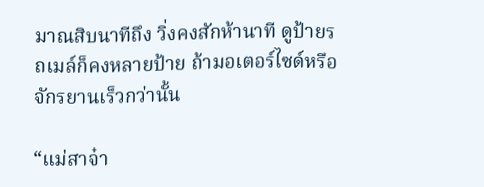มาณสิบนาทีถึง วิ่งคงสักห้านาที ดูป้ายรถเมล์ก็คงหลายป้าย ถ้ามอเตอร์ไซด์หรือจักรยานเร็วกว่านั้น

“แม่สาจ๋า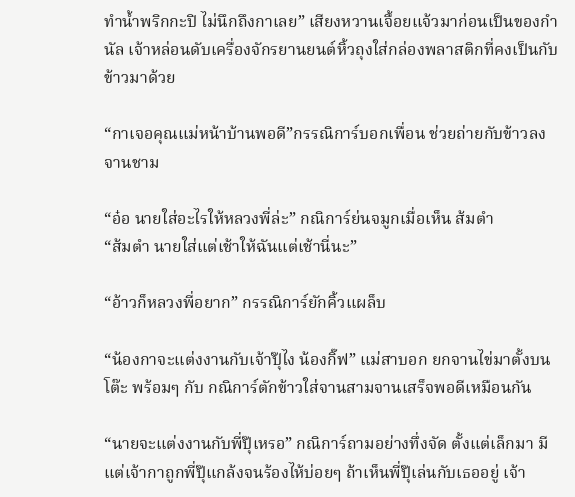ทำน้ำพริกกะปิ ไม่นึกถึงกาเลย” เสียงหวานเจื้อยแจ้วมาก่อนเป็นของกำนัล เจ้าหล่อนดับเครื่องจักรยานยนต์หิ้วถุงใส่กล่องพลาสติกที่คงเป็นกับข้าวมาด้วย

“กาเจอคุณแม่หน้าบ้านพอดี”กรรณิการ์บอกเพื่อน ช่วยถ่ายกับข้าวลงจานชาม

“อ๋อ นายใส่อะไรให้หลวงพี่ล่ะ” กณิการ์ย่นจมูกเมื่อเห็น ส้มตำ
“ส้มตำ นายใส่แต่เช้าให้ฉันแต่เช้านี่นะ”

“อ้าวก็หลวงพี่อยาก” กรรณิการ์ยักคิ้วแผล็บ

“น้องกาจะแต่งงานกับเจ้าปุ๊ไง น้องกิ๊ฟ” แม่สาบอก ยกจานไข่มาตั้งบนโต๊ะ พร้อมๆ กับ กณิการ์ตักข้าวใส่จานสามจานเสร็จพอดีเหมือนกัน

“นายจะแต่งงานกับพี่ปุ๊เหรอ” กณิการ์ถามอย่างทึ่งจัด ตั้งแต่เล็กมา มีแต่เจ้ากาถูกพี่ปุ๊แกล้งจนร้องไห้บ่อยๆ ถ้าเห็นพี่ปุ๊เล่นกับเธออยู่ เจ้า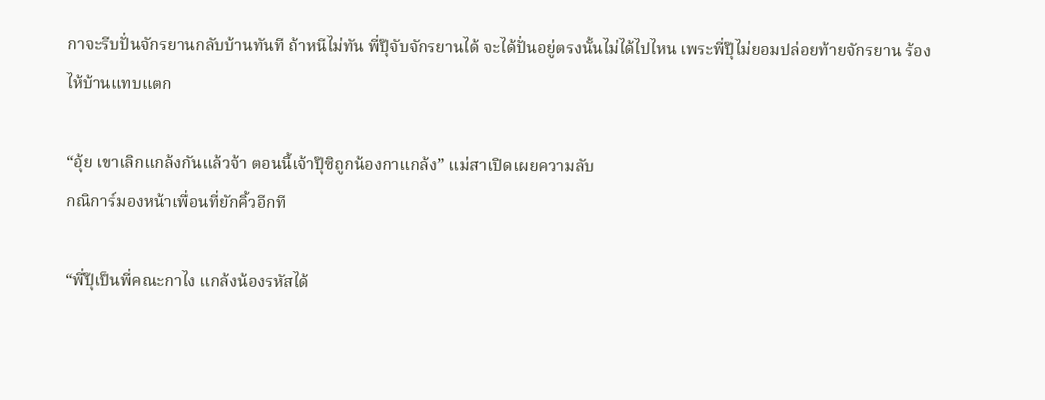กาจะรีบปั่นจักรยานกลับบ้านทันที ถ้าหนีไม่ทัน พี่ปุ๊จับจักรยานได้ จะได้ปั่นอยู่ตรงนั้นไม่ได้ไปไหน เพระพี่ปุ๊ไม่ยอมปล่อยท้ายจักรยาน ร้องไห้บ้านแทบแตก

“อุ้ย เขาเลิกแกล้งกันแล้วจ้า ตอนนี้เจ้าปุ๊ซิถูกน้องกาแกล้ง” แม่สาเปิดเผยความลับ
กณิการ์มองหน้าเพื่อนที่ยักคิ้วอีกที

“พี่ปุ๊เป็นพี่คณะกาไง แกล้งน้องรหัสได้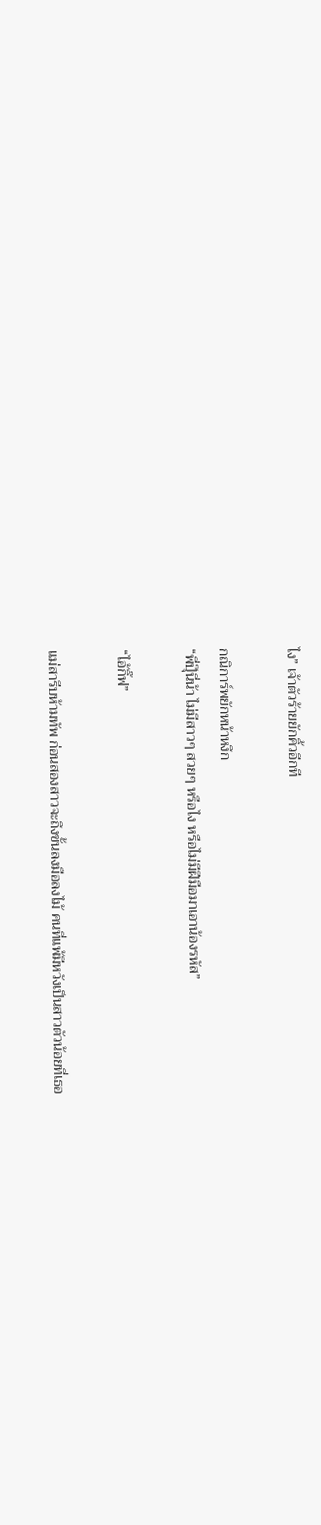ไง” เจ้าตัวร้ายยักคิ้วอีกที

กณิการ์พยักหน้าหงึก
“พี่ปุ๊นี่น้า ไม่มีสาวๆ สวยๆ หรือไง หรือไม่มีฝีมือมาเอาน้องรหัส”

“ไอ้กิ๊ฟ”

แม่สารีบห้ามทัพ ก่อนสองสาวจะถึงขั้นลงมือลงไม้ คนที่แพ้มีหวังเป็นสาวตัวน้อยที่เธอ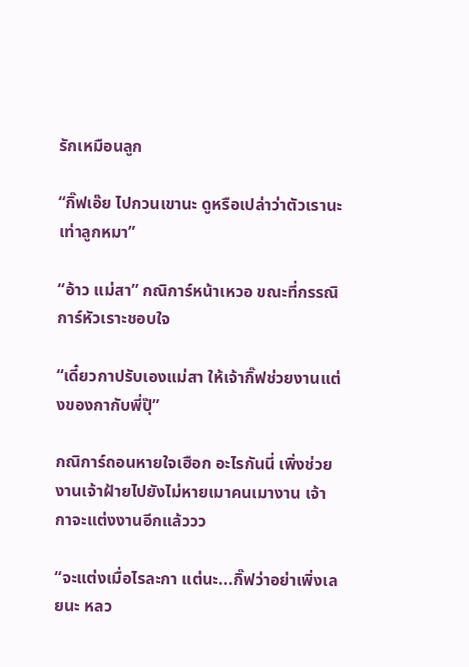รักเหมือนลูก

“กิ๊ฟเอ๊ย ไปกวนเขานะ ดูหรือเปล่าว่าตัวเรานะเท่าลูกหมา”

“อ้าว แม่สา” กณิการ์หน้าเหวอ ขณะที่กรรณิการ์หัวเราะชอบใจ

“เดี๋ยวกาปรับเองแม่สา ให้เจ้ากิ๊ฟช่วยงานแต่งของกากับพี่ปุ๊”

กณิการ์ถอนหายใจเฮือก อะไรกันนี่ เพิ่งช่วยงานเจ้าฝ้ายไปยังไม่หายเมาคนเมางาน เจ้ากาจะแต่งงานอีกแล้ววว

“จะแต่งเมื่อไรละกา แต่นะ...กิ๊ฟว่าอย่าเพิ่งเลยนะ หลว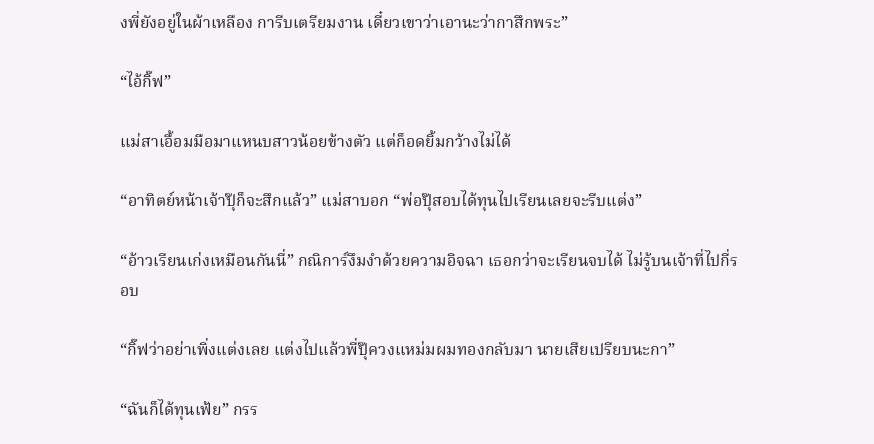งพี่ยังอยู่ในผ้าเหลือง การีบเตรียมงาน เดี๋ยวเขาว่าเอานะว่ากาสึกพระ”

“ไอ้กิ๊ฟ”

แม่สาเอื้อมมือมาแหนบสาวน้อยข้างตัว แต่ก็อดยิ้มกว้างไม่ได้

“อาทิตย์หน้าเจ้าปุ๊ก็จะสึกแล้ว” แม่สาบอก “พ่อปุ๊สอบได้ทุนไปเรียนเลยจะรีบแต่ง”

“อ้าวเรียนเก่งเหมือนกันนี่” กณิการ์งึมงำด้วยความอิจฉา เธอกว่าจะเรียนจบได้ ไม่รู้บนเจ้าที่ไปกี่รอบ

“กิ๊ฟว่าอย่าเพิ่งแต่งเลย แต่งไปแล้วพี่ปุ๊ควงแหม่มผมทองกลับมา นายเสียเปรียบนะกา”

“ฉันก็ได้ทุนเฟ้ย” กรร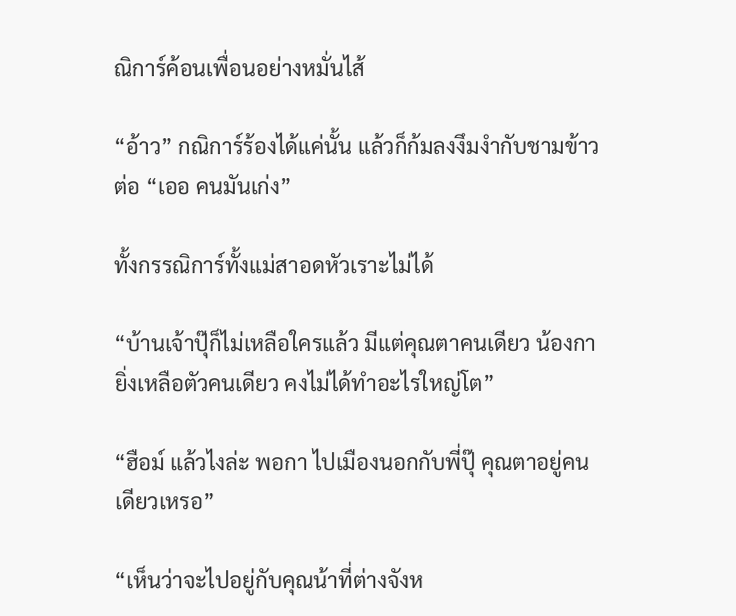ณิการ์ค้อนเพื่อนอย่างหมั่นไส้

“อ้าว” กณิการ์ร้องได้แค่นั้น แล้วก็ก้มลงงึมงำกับชามข้าวต่อ “เออ คนมันเก่ง”

ทั้งกรรณิการ์ทั้งแม่สาอดหัวเราะไม่ได้

“บ้านเจ้าปุ๊ก็ไม่เหลือใครแล้ว มีแต่คุณตาคนเดียว น้องกายิ่งเหลือตัวคนเดียว คงไม่ได้ทำอะไรใหญ่โต”

“ฮือม์ แล้วไงล่ะ พอกา ไปเมืองนอกกับพี่ปุ๊ คุณตาอยู่คนเดียวเหรอ”

“เห็นว่าจะไปอยู่กับคุณน้าที่ต่างจังห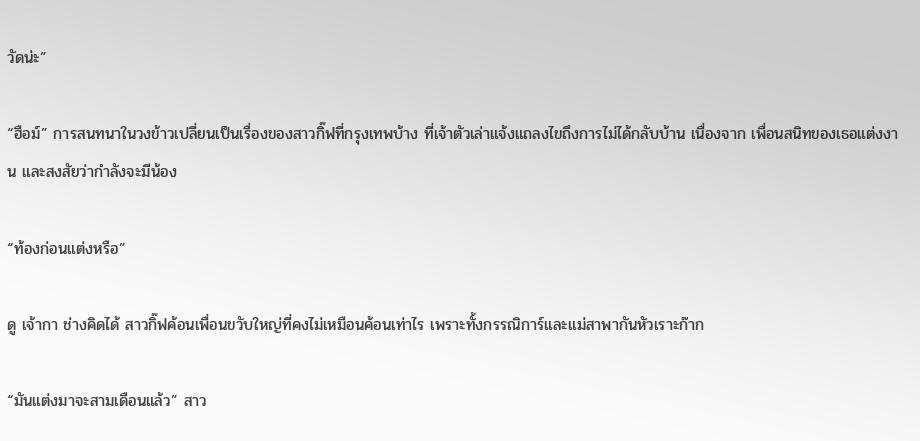วัดน่ะ”

“ฮือม์” การสนทนาในวงข้าวเปลี่ยนเป็นเรื่องของสาวกิ๊ฟที่กรุงเทพบ้าง ที่เจ้าตัวเล่าแจ้งแถลงไขถึงการไม่ได้กลับบ้าน เนื่องจาก เพื่อนสนิทของเธอแต่งงาน และสงสัยว่ากำลังจะมีน้อง

“ท้องก่อนแต่งหรือ”

ดู เจ้ากา ช่างคิดได้ สาวกิ๊ฟค้อนเพื่อนขวับใหญ่ที่คงไม่เหมือนค้อนเท่าไร เพราะทั้งกรรณิการ์และแม่สาพากันหัวเราะก๊าก

“มันแต่งมาจะสามเดือนแล้ว” สาว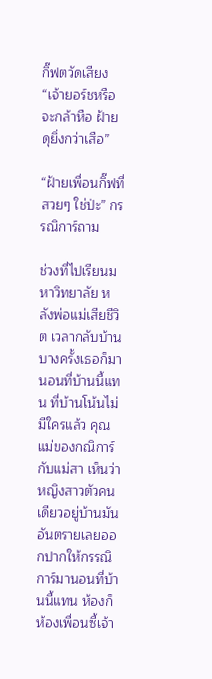กิ๊ฟตวัดเสียง “เจ้ายอร์ชหรือจะกล้าหือ ฝ้ายดุยิ่งกว่าเสือ”

“ฝ้ายเพื่อนกิ๊ฟที่สวยๆ ใช่ป่ะ” กรรณิการ์ถาม

ช่วงที่ไปเรียนมหาวิทยาลัย หลังพ่อแม่เสียชีวิต เวลากลับบ้าน บางครั้งเธอก็มานอนที่บ้านนี้แทน ที่บ้านโน้นไม่มีใครแล้ว คุณแม่ของกณิการ์กับแม่สา เห็นว่าหญิงสาวตัวคนเดียวอยู่บ้านมันอันตรายเลยออกปากให้กรรณิการ์มานอนที่บ้านนี้แทน ห้องก็ห้องเพื่อนซี้เจ้า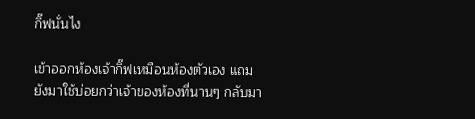กิ๊ฟนั่นไง

เข้าออกห้องเจ้ากิ๊ฟเหมือนห้องตัวเอง แถมยังมาใช้บ่อยกว่าเจ้าของห้องที่นานๆ กลับมา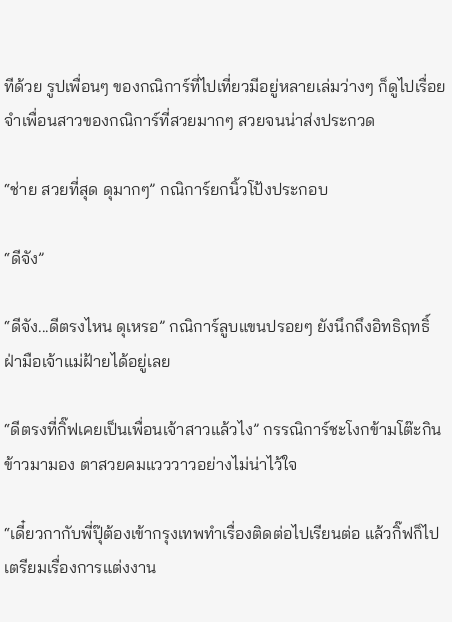ทีด้วย รูปเพื่อนๆ ของกณิการ์ที่ไปเที่ยวมีอยู่หลายเล่มว่างๆ ก็ดูไปเรื่อย จำเพื่อนสาวของกณิการ์ที่สวยมากๆ สวยจนน่าส่งประกวด

“ช่าย สวยที่สุด ดุมากๆ” กณิการ์ยกนิ้วโป้งประกอบ

“ดีจัง”

“ดีจัง...ดีตรงไหน ดุเหรอ” กณิการ์ลูบแขนปรอยๆ ยังนึกถึงอิทธิฤทธิ์ฝ่ามือเจ้าแม่ฝ้ายได้อยู่เลย

“ดีตรงที่กิ๊ฟเคยเป็นเพื่อนเจ้าสาวแล้วไง” กรรณิการ์ชะโงกข้ามโต๊ะกินข้าวมามอง ตาสวยคมแวววาวอย่างไม่น่าไว้ใจ

“เดี๋ยวกากับพี่ปุ๊ต้องเข้ากรุงเทพทำเรื่องติดต่อไปเรียนต่อ แล้วกิ๊ฟก็ไปเตรียมเรื่องการแต่งงาน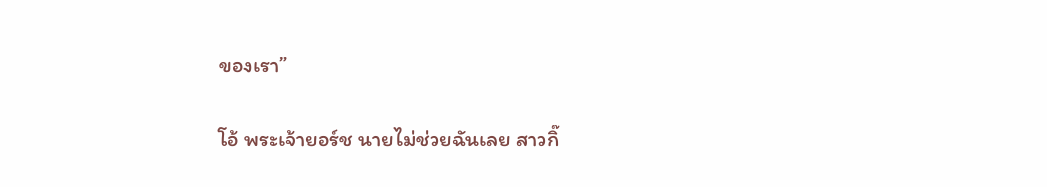ของเรา”

โอ้ พระเจ้ายอร์ช นายไม่ช่วยฉันเลย สาวกิ๊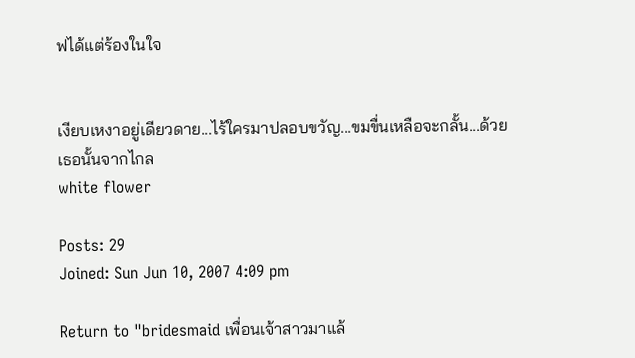ฟได้แต่ร้องในใจ


เงียบเหงาอยู่เดียวดาย...ไร้ใครมาปลอบขวัญ...ขมขื่นเหลือจะกลั้น...ด้วยเธอนั้นจากไกล
white flower

Posts: 29
Joined: Sun Jun 10, 2007 4:09 pm

Return to "bridesmaid เพื่อนเจ้าสาวมาแล้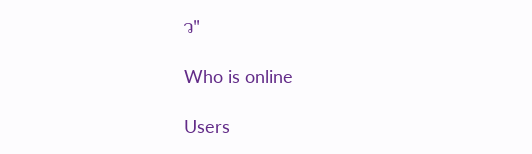ว"

Who is online

Users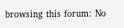browsing this forum: No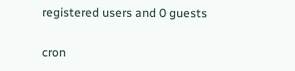registered users and 0 guests

cron